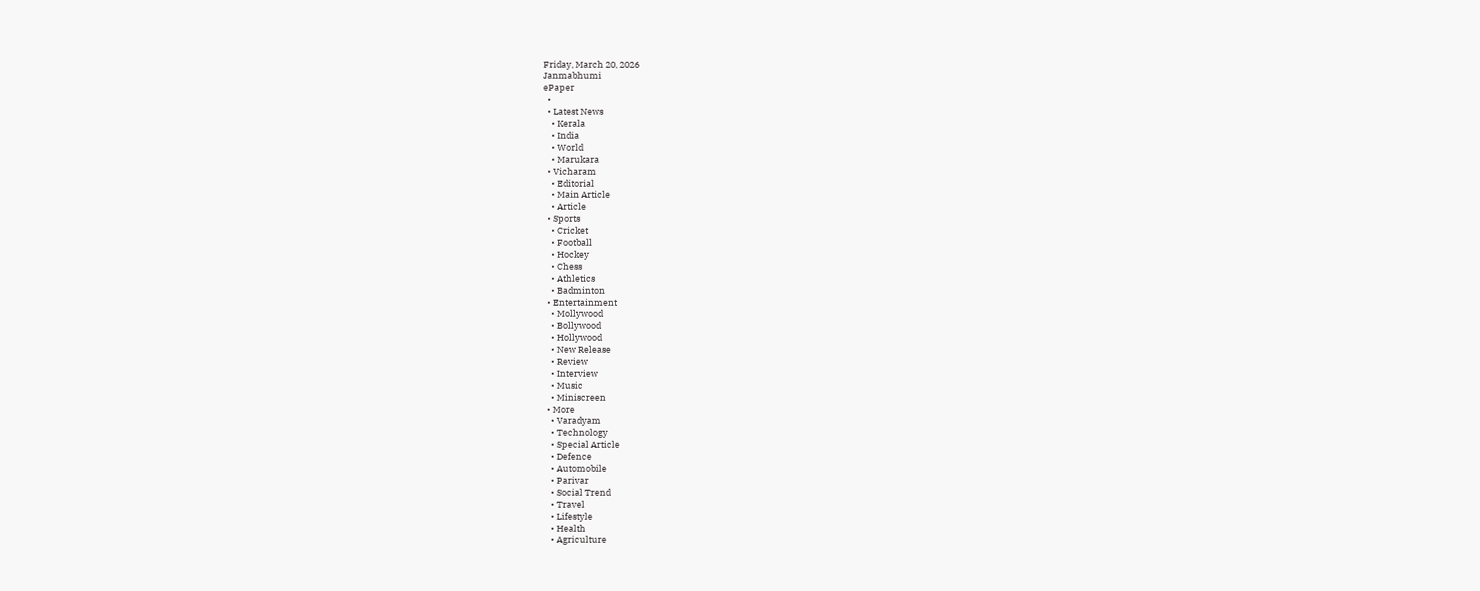Friday, March 20, 2026
Janmabhumi
ePaper
  •
  • Latest News
    • Kerala
    • India
    • World
    • Marukara
  • Vicharam
    • Editorial
    • Main Article
    • Article
  • Sports
    • Cricket
    • Football
    • Hockey
    • Chess
    • Athletics
    • Badminton
  • Entertainment
    • Mollywood
    • Bollywood
    • Hollywood
    • New Release
    • Review
    • Interview
    • Music
    • Miniscreen
  • More
    • Varadyam
    • Technology
    • Special Article
    • Defence
    • Automobile
    • Parivar
    • Social Trend
    • Travel
    • Lifestyle
    • Health
    • Agriculture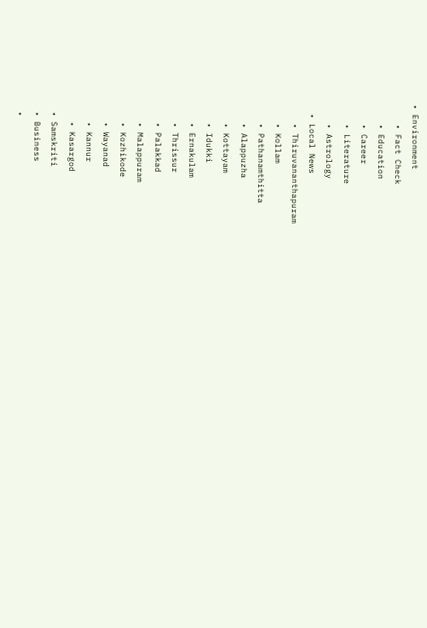• Environment
    • Fact Check
    • Education
    • Career
    • Literature
    • Astrology
  • Local News
    • Thiruvananthapuram
    • Kollam
    • Pathanamthitta
    • Alappuzha
    • Kottayam
    • Idukki
    • Ernakulam
    • Thrissur
    • Palakkad
    • Malappuram
    • Kozhikode
    • Wayanad
    • Kannur
    • Kasargod
  • Samskriti
  • Business
  •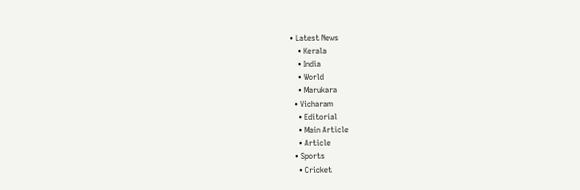• Latest News
    • Kerala
    • India
    • World
    • Marukara
  • Vicharam
    • Editorial
    • Main Article
    • Article
  • Sports
    • Cricket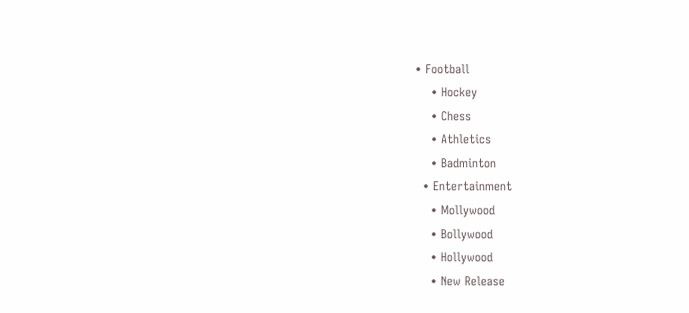• Football
    • Hockey
    • Chess
    • Athletics
    • Badminton
  • Entertainment
    • Mollywood
    • Bollywood
    • Hollywood
    • New Release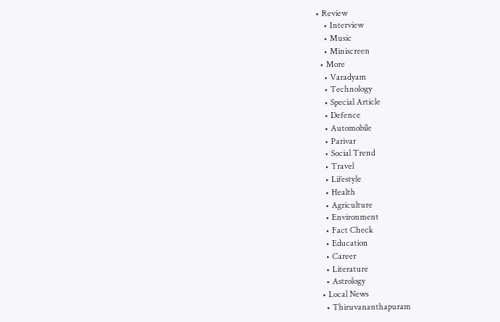• Review
    • Interview
    • Music
    • Miniscreen
  • More
    • Varadyam
    • Technology
    • Special Article
    • Defence
    • Automobile
    • Parivar
    • Social Trend
    • Travel
    • Lifestyle
    • Health
    • Agriculture
    • Environment
    • Fact Check
    • Education
    • Career
    • Literature
    • Astrology
  • Local News
    • Thiruvananthapuram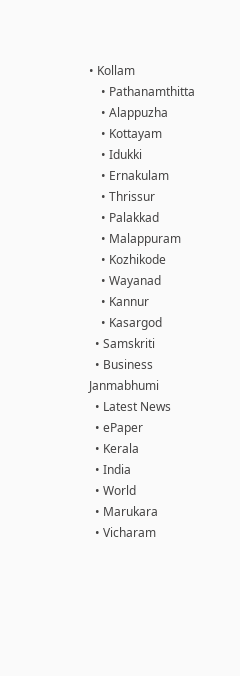• Kollam
    • Pathanamthitta
    • Alappuzha
    • Kottayam
    • Idukki
    • Ernakulam
    • Thrissur
    • Palakkad
    • Malappuram
    • Kozhikode
    • Wayanad
    • Kannur
    • Kasargod
  • Samskriti
  • Business
Janmabhumi
  • Latest News
  • ePaper
  • Kerala
  • India
  • World
  • Marukara
  • Vicharam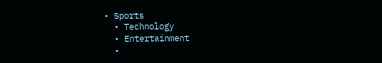• Sports
  • Technology
  • Entertainment
  •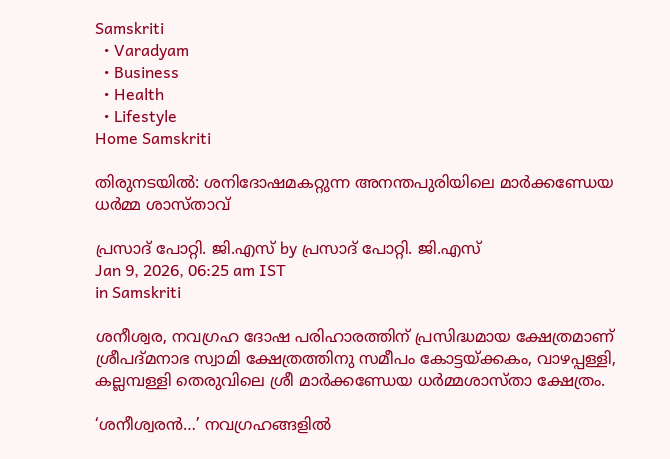Samskriti
  • Varadyam
  • Business
  • Health
  • Lifestyle
Home Samskriti

തിരുനടയില്‍: ശനിദോഷമകറ്റുന്ന അനന്തപുരിയിലെ മാര്‍ക്കണ്ഡേയ ധര്‍മ്മ ശാസ്താവ്

പ്രസാദ് പോറ്റി. ജി.എസ് by പ്രസാദ് പോറ്റി. ജി.എസ്
Jan 9, 2026, 06:25 am IST
in Samskriti

ശനീശ്വര, നവഗ്രഹ ദോഷ പരിഹാരത്തിന് പ്രസിദ്ധമായ ക്ഷേത്രമാണ് ശ്രീപദ്മനാഭ സ്വാമി ക്ഷേത്രത്തിനു സമീപം കോട്ടയ്‌ക്കകം, വാഴപ്പള്ളി, കല്ലമ്പള്ളി തെരുവിലെ ശ്രീ മാര്‍ക്കണ്ഡേയ ധര്‍മ്മശാസ്താ ക്ഷേത്രം.

‘ശനീശ്വരന്‍…’ നവഗ്രഹങ്ങളില്‍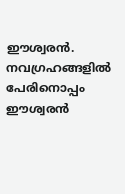ഈശ്വരന്‍. നവഗ്രഹങ്ങളില്‍ പേരിനൊപ്പം ഈശ്വരന്‍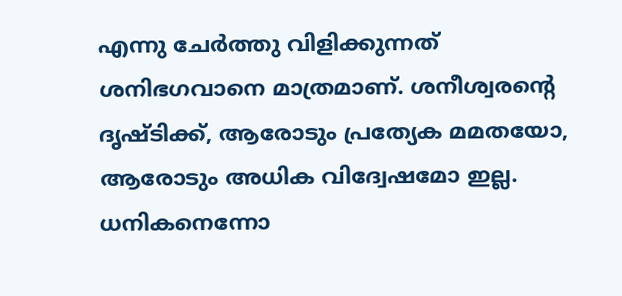എന്നു ചേര്‍ത്തു വിളിക്കുന്നത് ശനിഭഗവാനെ മാത്രമാണ്. ശനീശ്വരന്റെ ദൃഷ്ടിക്ക്, ആരോടും പ്രത്യേക മമതയോ, ആരോടും അധിക വിദ്വേഷമോ ഇല്ല. ധനികനെന്നോ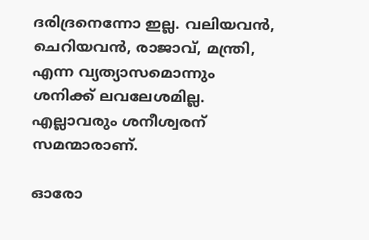ദരിദ്രനെന്നോ ഇല്ല. വലിയവന്‍, ചെറിയവന്‍, രാജാവ്, മന്ത്രി, എന്ന വ്യത്യാസമൊന്നും ശനിക്ക് ലവലേശമില്ല. എല്ലാവരും ശനീശ്വരന് സമന്മാരാണ്.

ഓരോ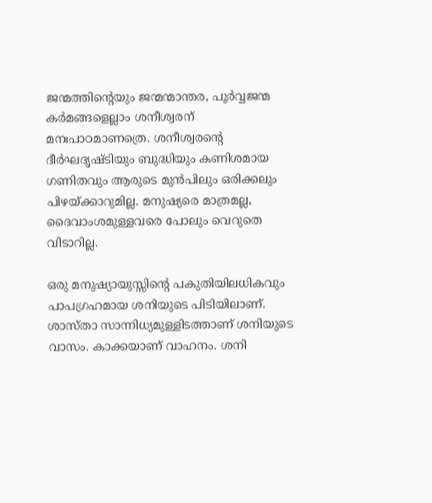ജന്മത്തിന്റെയും ജന്മന്മാന്തര, പൂര്‍വ്വജന്മ കര്‍മങ്ങളെല്ലാം ശനീശ്വരന് മനഃപാഠമാണത്രെ. ശനീശ്വരന്റെ ദീര്‍ഘദൃഷ്ടിയും ബുദ്ധിയും കണിശമായ ഗണിതവും ആരുടെ മുന്‍പിലും ഒരിക്കലും പിഴയ്‌ക്കാറുമില്ല. മനുഷ്യരെ മാത്രമല്ല, ദൈവാംശമുള്ളവരെ പോലും വെറുതെ വിടാറില്ല.

ഒരു മനുഷ്യായുസ്സിന്റെ പകുതിയിലധികവും പാപഗ്രഹമായ ശനിയുടെ പിടിയിലാണ്. ശാസ്താ സാന്നിധ്യമുള്ളിടത്താണ് ശനിയുടെ വാസം. കാക്കയാണ് വാഹനം. ശനി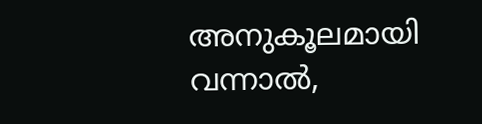അനുകൂലമായി വന്നാല്‍,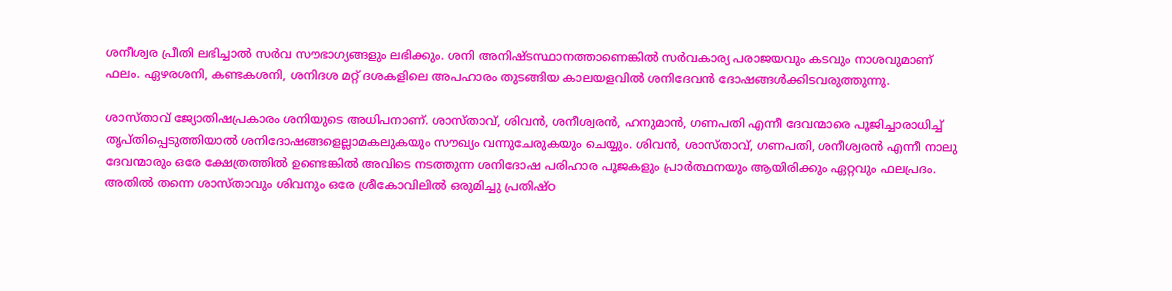ശനീശ്വര പ്രീതി ലഭിച്ചാല്‍ സര്‍വ സൗഭാഗ്യങ്ങളും ലഭിക്കും. ശനി അനിഷ്ടസ്ഥാനത്താണെങ്കില്‍ സര്‍വകാര്യ പരാജയവും കടവും നാശവുമാണ് ഫലം. ഏഴരശനി, കണ്ടകശനി, ശനിദശ മറ്റ് ദശകളിലെ അപഹാരം തുടങ്ങിയ കാലയളവില്‍ ശനിദേവന്‍ ദോഷങ്ങള്‍ക്കിടവരുത്തുന്നു.

ശാസ്താവ് ജ്യോതിഷപ്രകാരം ശനിയുടെ അധിപനാണ്. ശാസ്താവ്, ശിവന്‍, ശനീശ്വരന്‍, ഹനുമാന്‍, ഗണപതി എന്നീ ദേവന്മാരെ പൂജിച്ചാരാധിച്ച് തൃപ്തിപ്പെടുത്തിയാല്‍ ശനിദോഷങ്ങളെല്ലാമകലുകയും സൗഖ്യം വന്നുചേരുകയും ചെയ്യും. ശിവന്‍, ശാസ്താവ്, ഗണപതി, ശനീശ്വരന്‍ എന്നീ നാലു ദേവന്മാരും ഒരേ ക്ഷേത്രത്തില്‍ ഉണ്ടെങ്കില്‍ അവിടെ നടത്തുന്ന ശനിദോഷ പരിഹാര പൂജകളും പ്രാര്‍ത്ഥനയും ആയിരിക്കും ഏറ്റവും ഫലപ്രദം. അതില്‍ തന്നെ ശാസ്താവും ശിവനും ഒരേ ശ്രീകോവിലില്‍ ഒരുമിച്ചു പ്രതിഷ്ഠ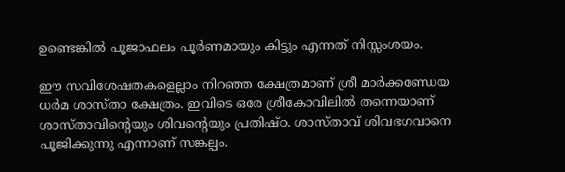ഉണ്ടെങ്കില്‍ പൂജാഫലം പൂര്‍ണമായും കിട്ടും എന്നത് നിസ്സംശയം.

ഈ സവിശേഷതകളെല്ലാം നിറഞ്ഞ ക്ഷേത്രമാണ് ശ്രീ മാര്‍ക്കണ്ഡേയ ധര്‍മ ശാസ്താ ക്ഷേത്രം. ഇവിടെ ഒരേ ശ്രീകോവിലില്‍ തന്നെയാണ് ശാസ്താവിന്റെയും ശിവന്റെയും പ്രതിഷ്ഠ. ശാസ്താവ് ശിവഭഗവാനെ പൂജിക്കുന്നു എന്നാണ് സങ്കല്പം.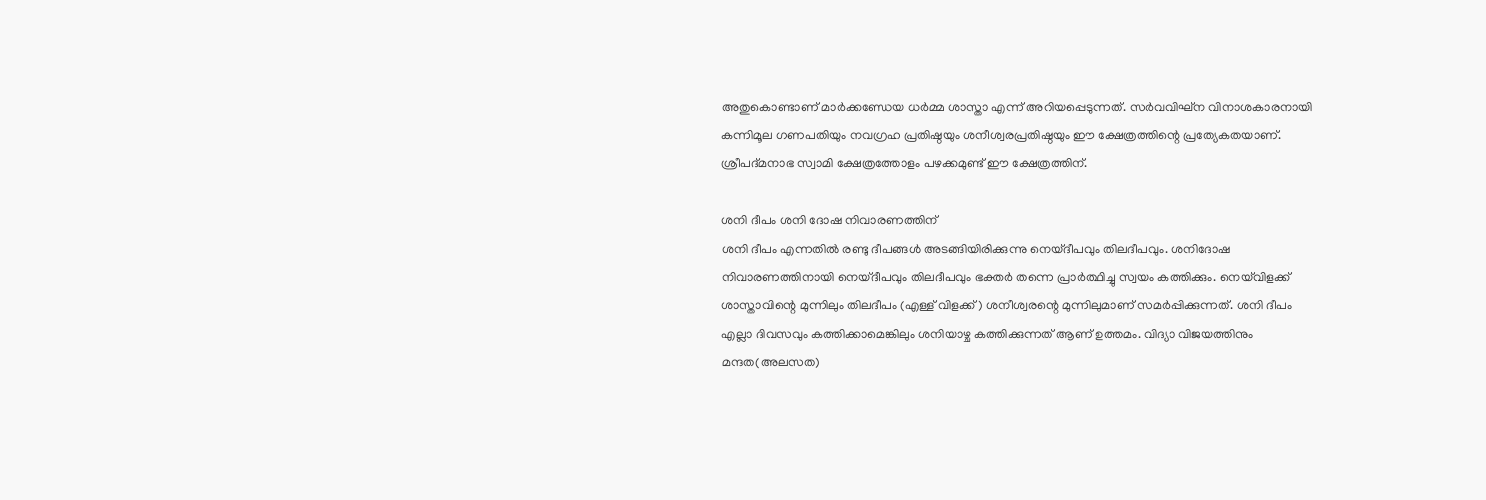അതുകൊണ്ടാണ് മാര്‍ക്കണ്ഡേയ ധര്‍മ്മ ശാസ്താ എന്ന് അറിയപ്പെടുന്നത്. സര്‍വവിഘ്‌ന വിനാശകാരനായി കന്നിമൂല ഗണപതിയും നവഗ്രഹ പ്രതിഷ്ഠയും ശനീശ്വരപ്രതിഷ്ഠയും ഈ ക്ഷേത്രത്തിന്റെ പ്രത്യേകതയാണ്. ശ്രീപദ്മനാഭ സ്വാമി ക്ഷേത്രത്തോളം പഴക്കമുണ്ട് ഈ ക്ഷേത്രത്തിന്.

ശനി ദീപം ശനി ദോഷ നിവാരണത്തിന്
ശനി ദീപം എന്നതില്‍ രണ്ടു ദീപങ്ങള്‍ അടങ്ങിയിരിക്കുന്നു നെയ്ദീപവും തിലദീപവും. ശനിദോഷ നിവാരണത്തിനായി നെയ്ദീപവും തിലദീപവും ഭക്തര്‍ തന്നെ പ്രാര്‍ത്ഥിച്ചു സ്വയം കത്തിക്കും. നെയ്‌വിളക്ക് ശാസ്താവിന്റെ മുന്നിലും തിലദീപം (എള്ള് വിളക്ക്) ശനീശ്വരന്റെ മുന്നിലുമാണ് സമര്‍പ്പിക്കുന്നത്. ശനി ദീപം എല്ലാ ദിവസവും കത്തിക്കാമെങ്കിലും ശനിയാഴ്ച കത്തിക്കുന്നത് ആണ് ഉത്തമം. വിദ്യാ വിജയത്തിനും മന്ദത(അലസത)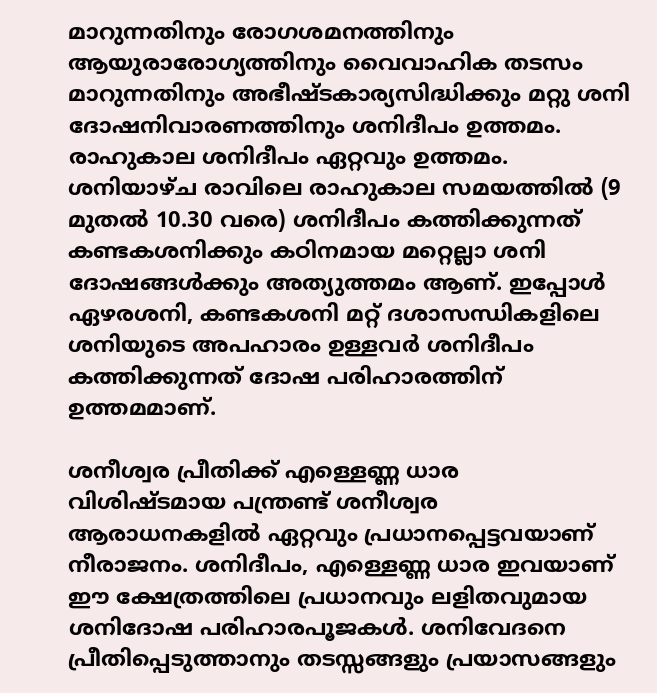മാറുന്നതിനും രോഗശമനത്തിനും ആയുരാരോഗ്യത്തിനും വൈവാഹിക തടസം മാറുന്നതിനും അഭീഷ്ടകാര്യസിദ്ധിക്കും മറ്റു ശനി ദോഷനിവാരണത്തിനും ശനിദീപം ഉത്തമം. രാഹുകാല ശനിദീപം ഏറ്റവും ഉത്തമം. ശനിയാഴ്ച രാവിലെ രാഹുകാല സമയത്തില്‍ (9 മുതല്‍ 10.30 വരെ) ശനിദീപം കത്തിക്കുന്നത് കണ്ടകശനിക്കും കഠിനമായ മറ്റെല്ലാ ശനി ദോഷങ്ങള്‍ക്കും അത്യുത്തമം ആണ്. ഇപ്പോള്‍ ഏഴരശനി, കണ്ടകശനി മറ്റ് ദശാസന്ധികളിലെ ശനിയുടെ അപഹാരം ഉള്ളവര്‍ ശനിദീപം കത്തിക്കുന്നത് ദോഷ പരിഹാരത്തിന് ഉത്തമമാണ്.

ശനീശ്വര പ്രീതിക്ക് എള്ളെണ്ണ ധാര
വിശിഷ്ടമായ പന്ത്രണ്ട് ശനീശ്വര ആരാധനകളില്‍ ഏറ്റവും പ്രധാനപ്പെട്ടവയാണ് നീരാജനം. ശനിദീപം, എള്ളെണ്ണ ധാര ഇവയാണ് ഈ ക്ഷേത്രത്തിലെ പ്രധാനവും ലളിതവുമായ ശനിദോഷ പരിഹാരപൂജകള്‍. ശനിവേദനെ പ്രീതിപ്പെടുത്താനും തടസ്സങ്ങളും പ്രയാസങ്ങളും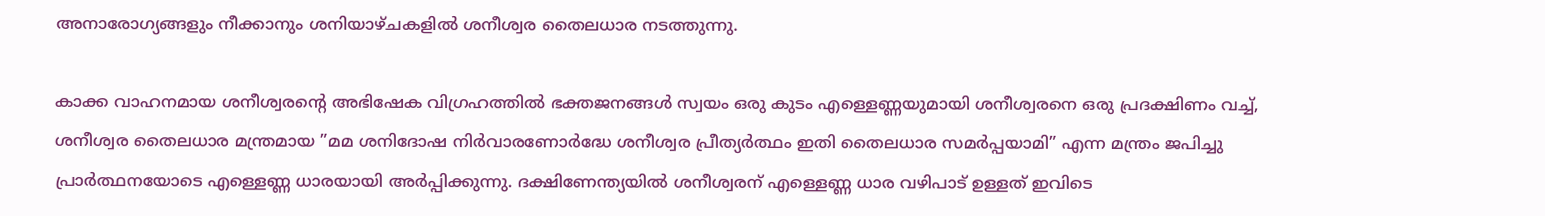അനാരോഗ്യങ്ങളും നീക്കാനും ശനിയാഴ്ചകളില്‍ ശനീശ്വര തൈലധാര നടത്തുന്നു.

കാക്ക വാഹനമായ ശനീശ്വരന്റെ അഭിഷേക വിഗ്രഹത്തില്‍ ഭക്തജനങ്ങള്‍ സ്വയം ഒരു കുടം എള്ളെണ്ണയുമായി ശനീശ്വരനെ ഒരു പ്രദക്ഷിണം വച്ച്, ശനീശ്വര തൈലധാര മന്ത്രമായ ”മമ ശനിദോഷ നിര്‍വാരണോര്‍ദ്ധേ ശനീശ്വര പ്രീത്യര്‍ത്ഥം ഇതി തൈലധാര സമര്‍പ്പയാമി” എന്ന മന്ത്രം ജപിച്ചു പ്രാര്‍ത്ഥനയോടെ എള്ളെണ്ണ ധാരയായി അര്‍പ്പിക്കുന്നു. ദക്ഷിണേന്ത്യയില്‍ ശനീശ്വരന് എള്ളെണ്ണ ധാര വഴിപാട് ഉള്ളത് ഇവിടെ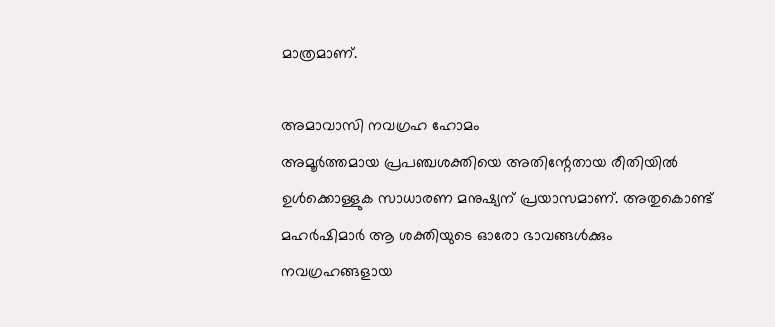മാത്രമാണ്.

അമാവാസി നവഗ്രഹ ഹോമം
അമൂര്‍ത്തമായ പ്രപഞ്ചശക്തിയെ അതിന്റേതായ രീതിയില്‍ ഉള്‍ക്കൊള്ളുക സാധാരണ മനുഷ്യന് പ്രയാസമാണ്. അതുകൊണ്ട് മഹര്‍ഷിമാര്‍ ആ ശക്തിയുടെ ഓരോ ഭാവങ്ങള്‍ക്കും നവഗ്രഹങ്ങളായ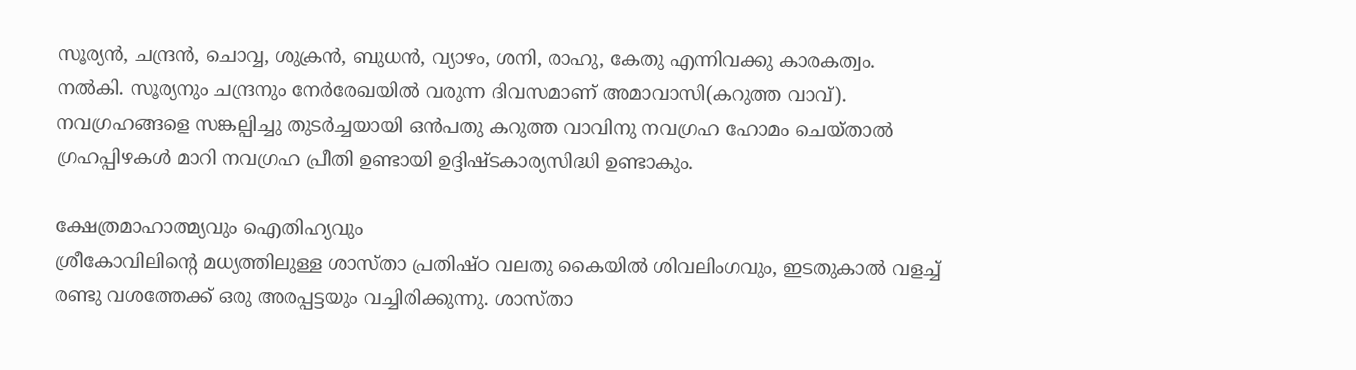സൂര്യന്‍, ചന്ദ്രന്‍, ചൊവ്വ, ശുക്രന്‍, ബുധന്‍, വ്യാഴം, ശനി, രാഹു, കേതു എന്നിവക്കു കാരകത്വം. നല്‍കി. സൂര്യനും ചന്ദ്രനും നേര്‍രേഖയില്‍ വരുന്ന ദിവസമാണ് അമാവാസി(കറുത്ത വാവ്). നവഗ്രഹങ്ങളെ സങ്കല്പിച്ചു തുടര്‍ച്ചയായി ഒന്‍പതു കറുത്ത വാവിനു നവഗ്രഹ ഹോമം ചെയ്താല്‍ ഗ്രഹപ്പിഴകള്‍ മാറി നവഗ്രഹ പ്രീതി ഉണ്ടായി ഉദ്ദിഷ്ടകാര്യസിദ്ധി ഉണ്ടാകും.

ക്ഷേത്രമാഹാത്മ്യവും ഐതിഹ്യവും
ശ്രീകോവിലിന്റെ മധ്യത്തിലുള്ള ശാസ്താ പ്രതിഷ്ഠ വലതു കൈയില്‍ ശിവലിംഗവും, ഇടതുകാല്‍ വളച്ച് രണ്ടു വശത്തേക്ക് ഒരു അരപ്പട്ടയും വച്ചിരിക്കുന്നു. ശാസ്താ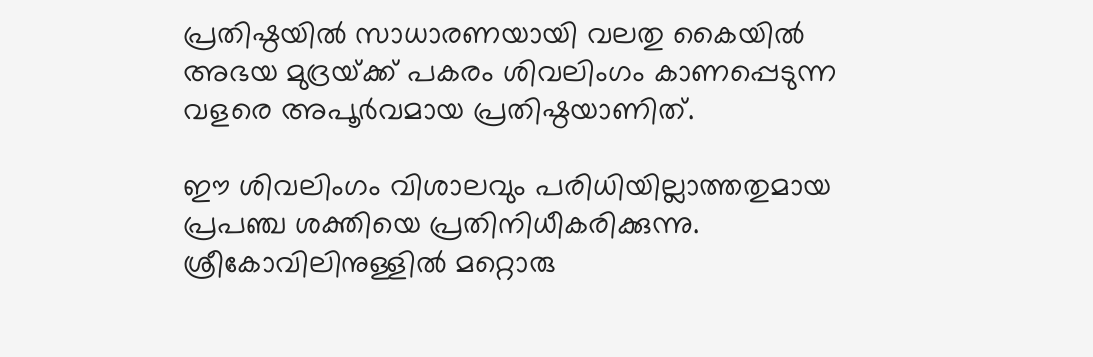പ്രതിഷ്ഠയില്‍ സാധാരണയായി വലതു കൈയില്‍ അഭയ മുദ്രയ്‌ക്ക് പകരം ശിവലിംഗം കാണപ്പെടുന്ന വളരെ അപൂര്‍വമായ പ്രതിഷ്ഠയാണിത്.

ഈ ശിവലിംഗം വിശാലവും പരിധിയില്ലാത്തതുമായ പ്രപഞ്ച ശക്തിയെ പ്രതിനിധീകരിക്കുന്നു. ശ്രീകോവിലിനുള്ളില്‍ മറ്റൊരു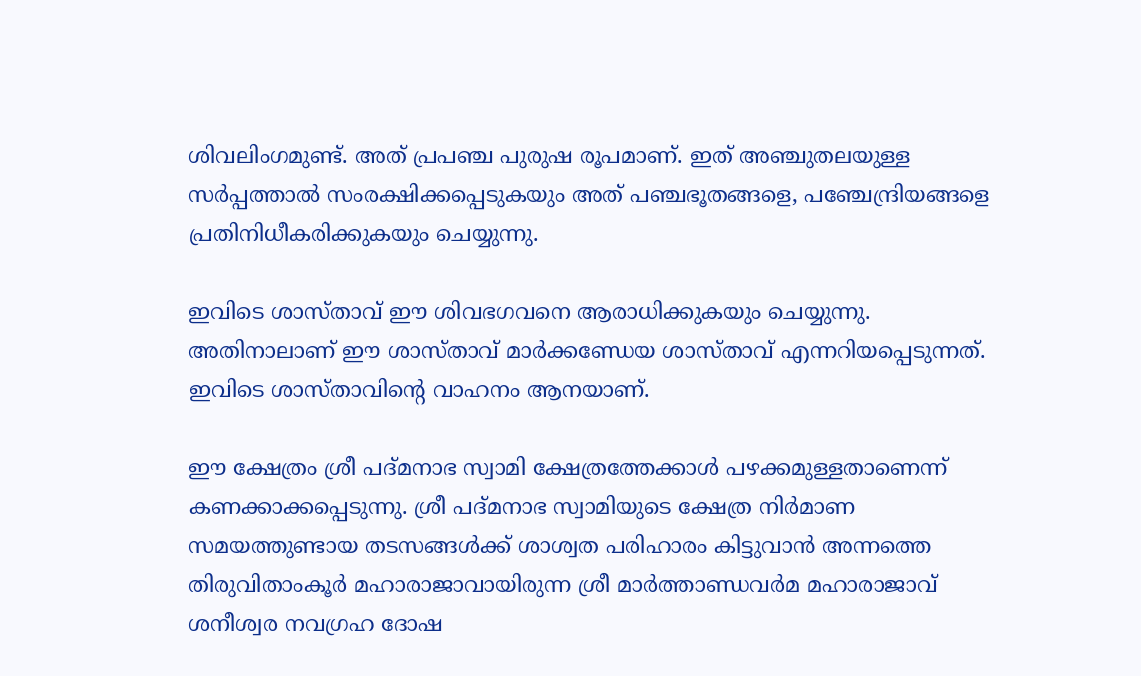ശിവലിംഗമുണ്ട്. അത് പ്രപഞ്ച പുരുഷ രൂപമാണ്. ഇത് അഞ്ചുതലയുള്ള സര്‍പ്പത്താല്‍ സംരക്ഷിക്കപ്പെടുകയും അത് പഞ്ചഭൂതങ്ങളെ, പഞ്ചേന്ദ്രിയങ്ങളെ പ്രതിനിധീകരിക്കുകയും ചെയ്യുന്നു.

ഇവിടെ ശാസ്താവ് ഈ ശിവഭഗവനെ ആരാധിക്കുകയും ചെയ്യുന്നു. അതിനാലാണ് ഈ ശാസ്താവ് മാര്‍ക്കണ്ഡേയ ശാസ്താവ് എന്നറിയപ്പെടുന്നത്. ഇവിടെ ശാസ്താവിന്റെ വാഹനം ആനയാണ്.

ഈ ക്ഷേത്രം ശ്രീ പദ്മനാഭ സ്വാമി ക്ഷേത്രത്തേക്കാള്‍ പഴക്കമുള്ളതാണെന്ന് കണക്കാക്കപ്പെടുന്നു. ശ്രീ പദ്മനാഭ സ്വാമിയുടെ ക്ഷേത്ര നിര്‍മാണ സമയത്തുണ്ടായ തടസങ്ങള്‍ക്ക് ശാശ്വത പരിഹാരം കിട്ടുവാന്‍ അന്നത്തെ തിരുവിതാംകൂര്‍ മഹാരാജാവായിരുന്ന ശ്രീ മാര്‍ത്താണ്ഡവര്‍മ മഹാരാജാവ് ശനീശ്വര നവഗ്രഹ ദോഷ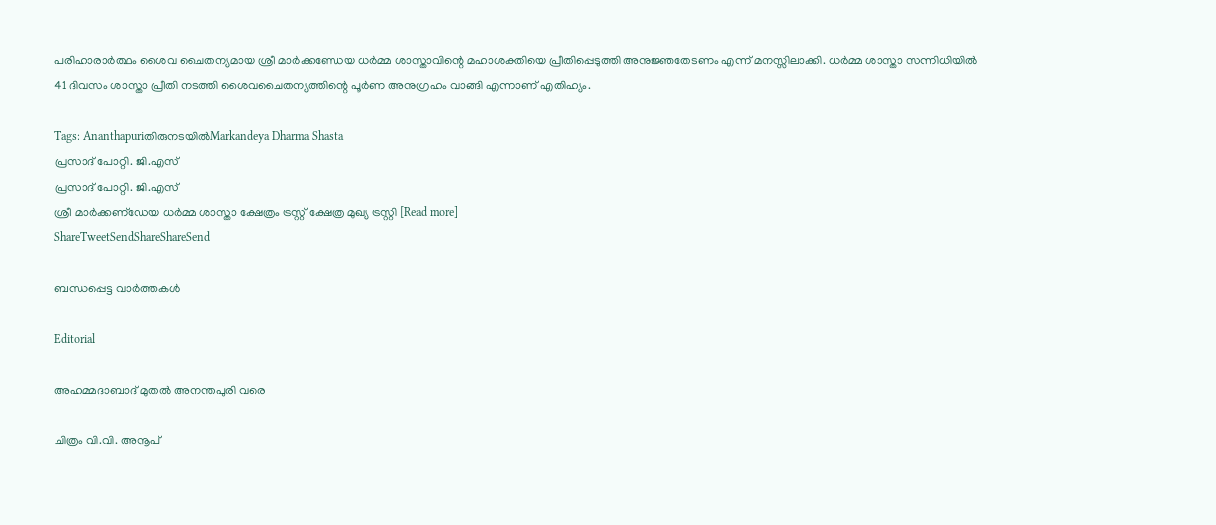പരിഹാരാര്‍ത്ഥം ശൈവ ചൈതന്യമായ ശ്രീ മാര്‍ക്കണ്ഡേയ ധര്‍മ്മ ശാസ്താവിന്റെ മഹാശക്തിയെ പ്രീതിപ്പെടുത്തി അനുജ്ഞതേടണം എന്ന് മനസ്സിലാക്കി. ധര്‍മ്മ ശാസ്താ സന്നിധിയില്‍ 41 ദിവസം ശാസ്താ പ്രീതി നടത്തി ശൈവചൈതന്യത്തിന്റെ പൂര്‍ണ അനുഗ്രഹം വാങ്ങി എന്നാണ് എതിഹ്യം.

Tags: Ananthapuriതിരുനടയില്‍Markandeya Dharma Shasta
പ്രസാദ് പോറ്റി. ജി.എസ്
പ്രസാദ് പോറ്റി. ജി.എസ്
ശ്രീ മാര്‍ക്കണ്‌ഡേയ ധര്‍മ്മ ശാസ്താ ക്ഷേത്രം ട്രസ്റ്റ് ക്ഷേത്ര മുഖ്യ ട്രസ്റ്റി [Read more]
ShareTweetSendShareShareSend

ബന്ധപ്പെട്ട വാര്‍ത്തകള്‍

Editorial

അഹമ്മദാബാദ് മുതല്‍ അനന്തപുരി വരെ

ചിത്രം വി.വി. അനൂപ്‌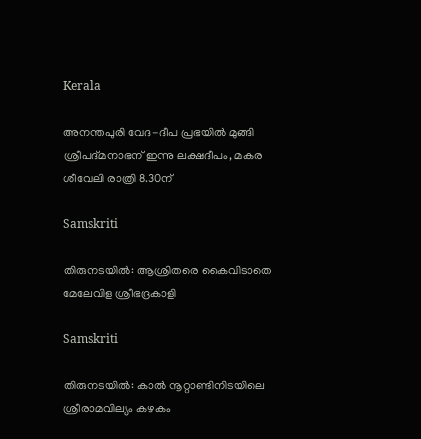Kerala

അനന്തപുരി വേദ-ദീപ പ്രഭയില്‍ മുങ്ങി ശ്രീപദ്മനാഭന് ഇന്നു ലക്ഷദീപം, മകര ശീവേലി രാത്രി 8.30ന്

Samskriti

തിരുനടയില്‍: ആശ്രിതരെ കൈവിടാതെ മേലേവിള ശ്രീഭദ്രകാളി

Samskriti

തിരുനടയില്‍: കാല്‍ നൂറ്റാണ്ടിനിടയിലെ ശ്രീരാമവില്യം കഴകം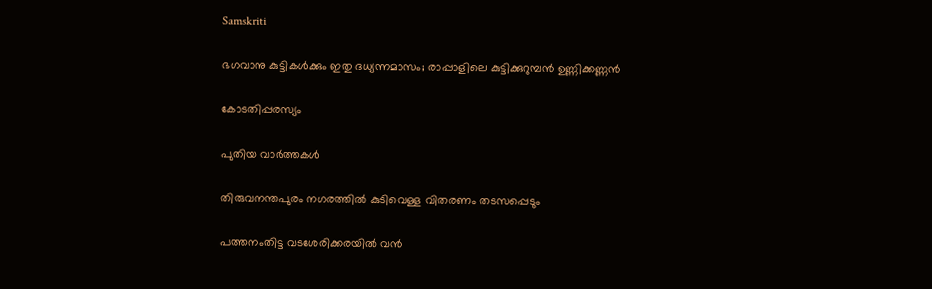Samskriti

ഭഗവാനു കുട്ടികള്‍ക്കും ഇതു ദധ്യന്നമാസം; രാപ്പാളിലെ കുട്ടിക്കുറുമ്പന്‍ ഉണ്ണിക്കണ്ണന്‍

കോടതിപ്പരസ്യം

പുതിയ വാര്‍ത്തകള്‍

തിരുവനന്തപുരം നഗരത്തില്‍ കുടിവെള്ള വിതരണം തടസപ്പെടും

പത്തനംതിട്ട വടശേരിക്കരയില്‍ വന്‍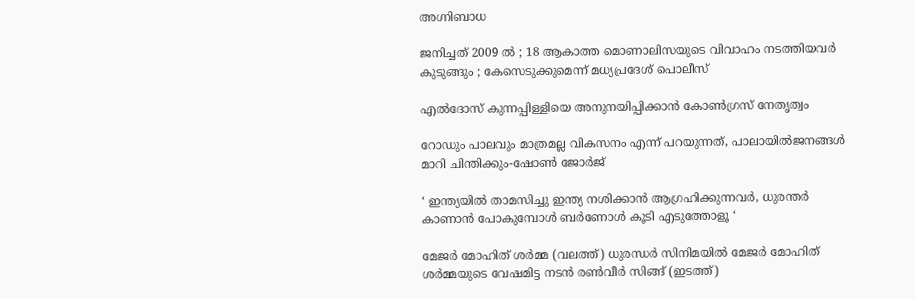അഗ്നിബാധ

ജനിച്ചത് 2009 ൽ ; 18 ആകാത്ത മൊണാലിസയുടെ വിവാഹം നടത്തിയവർ കുടുങ്ങും ; കേസെടുക്കുമെന്ന് മധ്യപ്രദേശ് പൊലീസ്

എല്‍ദോസ് കുന്നപ്പിള്ളിയെ അനുനയിപ്പിക്കാന്‍ കോണ്‍ഗ്രസ് നേതൃത്വം

റോഡും പാലവും മാത്രമല്ല വികസനം എന്ന് പറയുന്നത്, പാലായില്‍ജനങ്ങള്‍ മാറി ചിന്തിക്കും-ഷോണ്‍ ജോര്‍ജ്

‘ ഇന്ത്യയിൽ താമസിച്ചു ഇന്ത്യ നശിക്കാൻ ആഗ്രഹിക്കുന്നവർ, ധുരന്തർ കാണാൻ പോകുമ്പോൾ ബർണോൾ കൂടി എടുത്തോളൂ ‘

മേജര്‍ മോഹിത് ശര്‍മ്മ (വലത്ത്) ധുരന്ധര്‍ സിനിമയില്‍ മേജര്‍ മോഹിത് ശര്‍മ്മയുടെ വേഷമിട്ട നടന്‍ രണ്‍വീര്‍ സിങ്ങ് (ഇടത്ത്)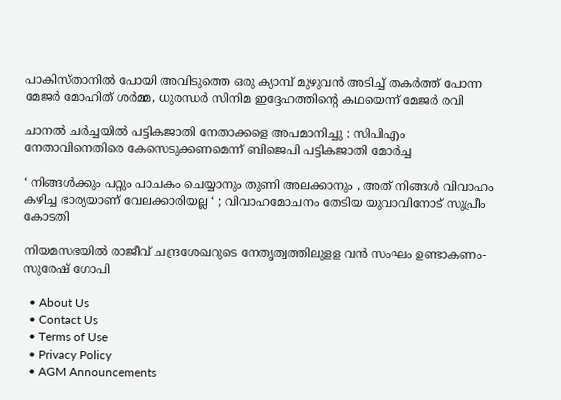പാകിസ്താനില്‍ പോയി അവിടുത്തെ ഒരു ക്യാമ്പ് മുഴുവന്‍ അടിച്ച് തകര്‍ത്ത് പോന്ന മേജര്‍ മോഹിത് ശര്‍മ്മ, ധുരന്ധര്‍ സിനിമ ഇദ്ദേഹത്തിന്റെ കഥയെന്ന് മേജര്‍ രവി

ചാനല്‍ ചര്‍ച്ചയില്‍ പട്ടികജാതി നേതാക്കളെ അപമാനിച്ചു : സിപിഎം നേതാവിനെതിരെ കേസെടുക്കണമെന്ന് ബിജെപി പട്ടികജാതി മോര്‍ച്ച

‘ നിങ്ങൾക്കും പറ്റും പാചകം ചെയ്യാനും തുണി അലക്കാനും , അത് നിങ്ങൾ വിവാഹം കഴിച്ച ഭാര്യയാണ് വേലക്കാരിയല്ല ‘ ; വിവാഹമോചനം തേടിയ യുവാവിനോട് സുപ്രീം കോടതി

നിയമസഭയില്‍ രാജീവ് ചന്ദ്രശേഖറുടെ നേതൃത്വത്തിലുളള വന്‍ സംഘം ഉണ്ടാകണം- സുരേഷ് ഗോപി

  • About Us
  • Contact Us
  • Terms of Use
  • Privacy Policy
  • AGM Announcements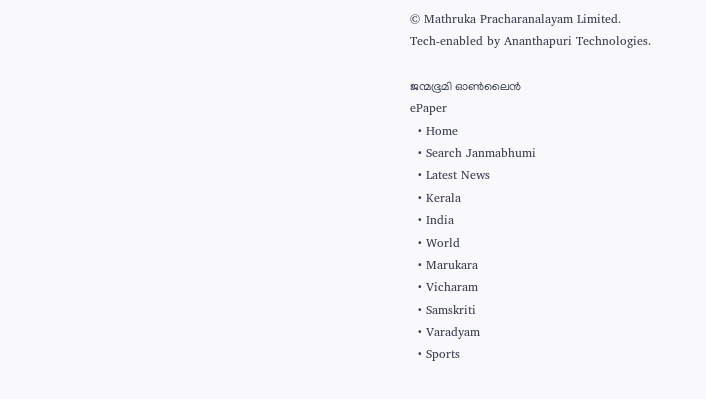© Mathruka Pracharanalayam Limited.
Tech-enabled by Ananthapuri Technologies.

ജന്മഭൂമി ഓണ്‍ലൈന്‍
ePaper
  • Home
  • Search Janmabhumi
  • Latest News
  • Kerala
  • India
  • World
  • Marukara
  • Vicharam
  • Samskriti
  • Varadyam
  • Sports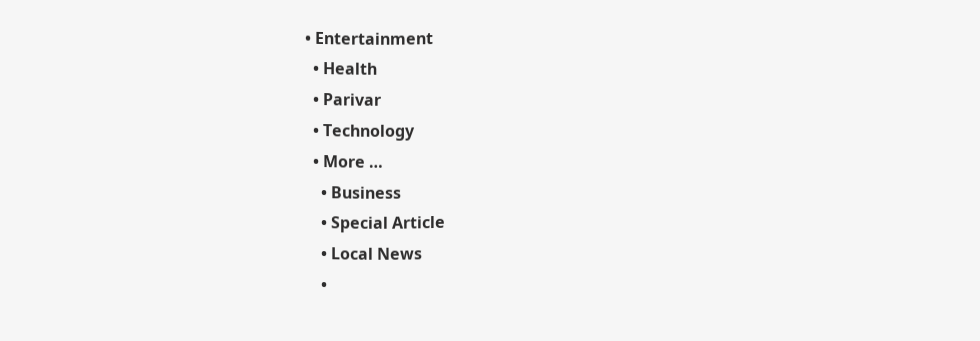• Entertainment
  • Health
  • Parivar
  • Technology
  • More …
    • Business
    • Special Article
    • Local News
    •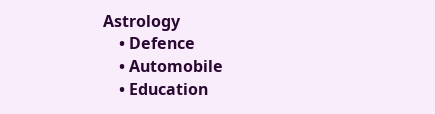Astrology
    • Defence
    • Automobile
    • Education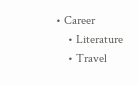• Career
    • Literature
    • Travel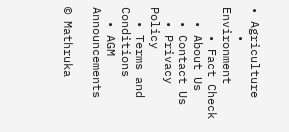• Agriculture
    • Environment
    • Fact Check
  • About Us
  • Contact Us
  • Privacy Policy
  • Terms and Conditions
  • AGM Announcements

© Mathruka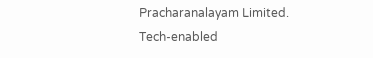Pracharanalayam Limited.
Tech-enabled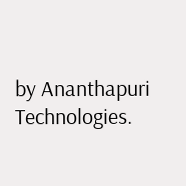by Ananthapuri Technologies.